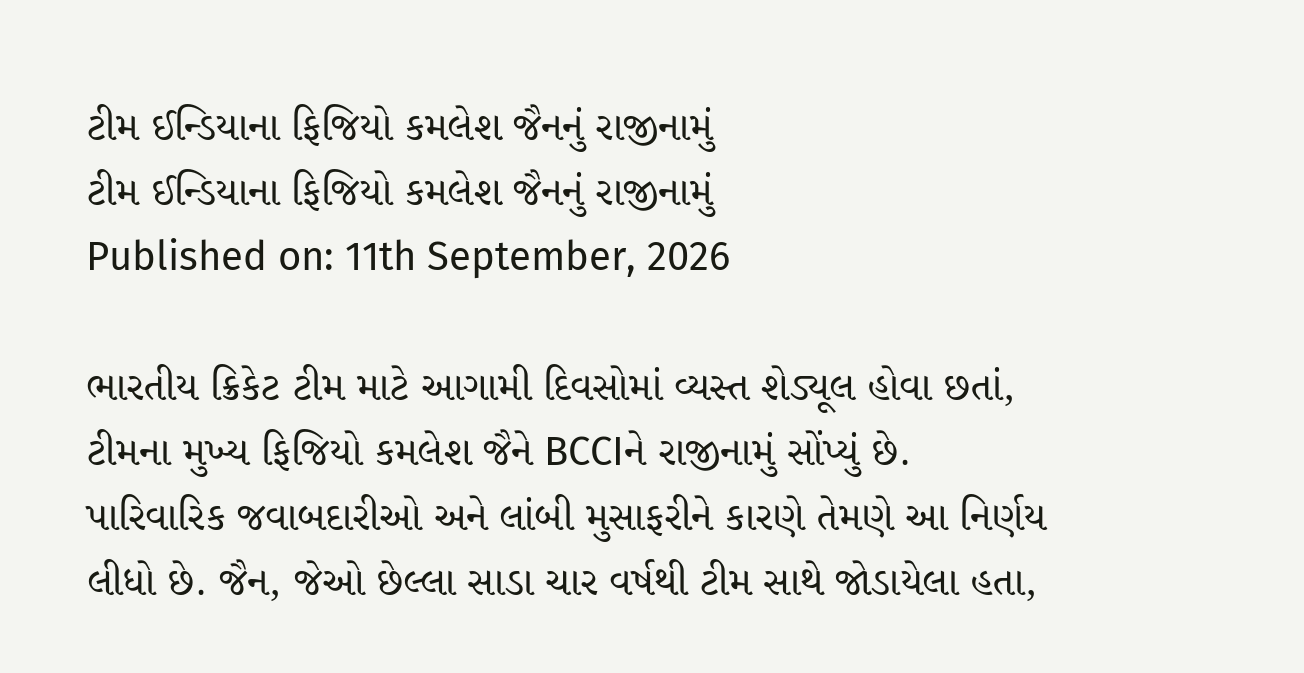ટીમ ઈન્ડિયાના ફિજિયો કમલેશ જૈનનું રાજીનામું
ટીમ ઈન્ડિયાના ફિજિયો કમલેશ જૈનનું રાજીનામું
Published on: 11th September, 2026

ભારતીય ક્રિકેટ ટીમ માટે આગામી દિવસોમાં વ્યસ્ત શેડ્યૂલ હોવા છતાં, ટીમના મુખ્ય ફિજિયો કમલેશ જૈને BCCIને રાજીનામું સોંપ્યું છે. પારિવારિક જવાબદારીઓ અને લાંબી મુસાફરીને કારણે તેમણે આ નિર્ણય લીધો છે. જૈન, જેઓ છેલ્લા સાડા ચાર વર્ષથી ટીમ સાથે જોડાયેલા હતા,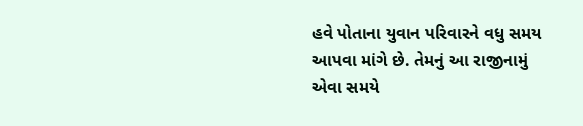હવે પોતાના યુવાન પરિવારને વધુ સમય આપવા માંગે છે. તેમનું આ રાજીનામું એવા સમયે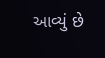આવ્યું છે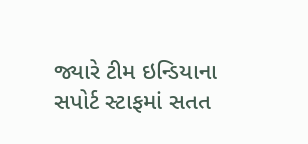જ્યારે ટીમ ઇન્ડિયાના સપોર્ટ સ્ટાફમાં સતત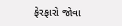ફેરફારો જોવા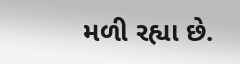મળી રહ્યા છે.